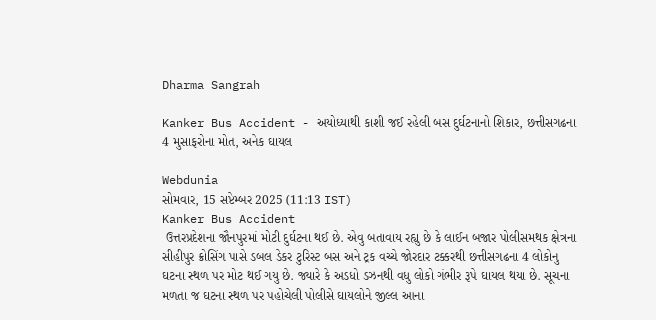Dharma Sangrah

Kanker Bus Accident - અયોધ્યાથી કાશી જઈ રહેલી બસ દુર્ઘટનાનો શિકાર, છત્તીસગઢના 4 મુસાફરોના મોત, અનેક ઘાયલ

Webdunia
સોમવાર, 15 સપ્ટેમ્બર 2025 (11:13 IST)
Kanker Bus Accident
 ઉત્તરપ્રદેશના જૌનપુરમાં મોટી દુર્ઘટના થઈ છે. એવુ બતાવાય રહ્યુ છે કે લાઈન બજાર પોલીસમથક ક્ષેત્રના સીહીપુર ક્રોસિંગ પાસે ડબલ ડેકર ટુરિસ્ટ બસ અને ટ્રક વચ્ચે જોરદાર ટક્કરથી છત્તીસગઢના 4 લોકોનુ ઘટના સ્થળ પર મોટ થઈ ગયુ છે. જ્યારે કે અડધો ડઝનથી વધુ લોકો ગંભીર રૂપે ઘાયલ થયા છે. સૂચના મળતા જ ઘટના સ્થળ પર પહોચેલી પોલીસે ઘાયલોને જીલ્લ આના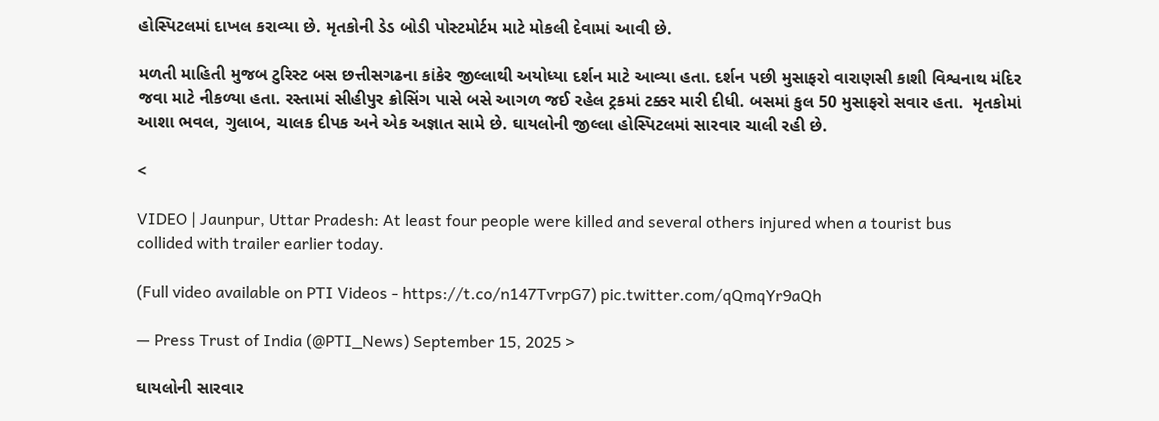હોસ્પિટલમાં દાખલ કરાવ્યા છે. મૃતકોની ડેડ બોડી પોસ્ટમોર્ટમ માટે મોકલી દેવામાં આવી છે.

મળતી માહિતી મુજબ ટુરિસ્ટ બસ છત્તીસગઢના કાંકેર જીલ્લાથી અયોધ્યા દર્શન માટે આવ્યા હતા. દર્શન પછી મુસાફરો વારાણસી કાશી વિશ્વનાથ મંદિર જવા માટે નીકળ્યા હતા. રસ્તામાં સીહીપુર ક્રોસિંગ પાસે બસે આગળ જઈ રહેલ ટ્રકમાં ટક્કર મારી દીધી. બસમાં કુલ 50 મુસાફરો સવાર હતા.  મૃતકોમાં આશા ભવલ, ગુલાબ, ચાલક દીપક અને એક અજ્ઞાત સામે છે. ઘાયલોની જીલ્લા હોસ્પિટલમાં સારવાર ચાલી રહી છે.

<

VIDEO | Jaunpur, Uttar Pradesh: At least four people were killed and several others injured when a tourist bus collided with trailer earlier today.

(Full video available on PTI Videos - https://t.co/n147TvrpG7) pic.twitter.com/qQmqYr9aQh

— Press Trust of India (@PTI_News) September 15, 2025 >

ઘાયલોની સારવાર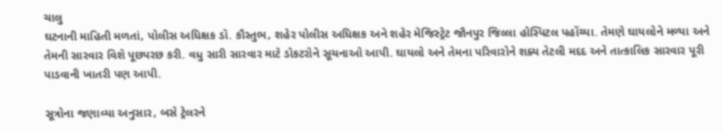ચાલુ
ઘટનાની માહિતી મળતાં, પોલીસ અધિક્ષક ડૉ. કૌસ્તુભ, શહેર પોલીસ અધિક્ષક અને શહેર મેજિસ્ટ્રેટ જૌનપુર જિલ્લા હોસ્પિટલ પહોંચ્યા. તેમણે ઘાયલોને મળ્યા અને તેમની સારવાર વિશે પૂછપરછ કરી. વધુ સારી સારવાર માટે ડોકટરોને સૂચનાઓ આપી. ઘાયલો અને તેમના પરિવારોને શક્ય તેટલી મદદ અને તાત્કાલિક સારવાર પૂરી પાડવાની ખાતરી પણ આપી.

સૂત્રોના જણાવ્યા અનુસાર, બસે ટ્રેલરને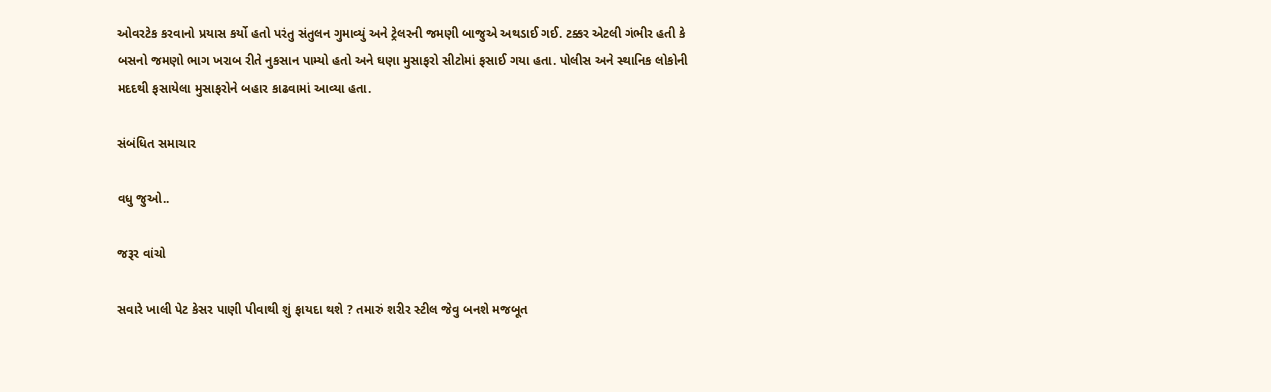ઓવરટેક કરવાનો પ્રયાસ કર્યો હતો પરંતુ સંતુલન ગુમાવ્યું અને ટ્રેલરની જમણી બાજુએ અથડાઈ ગઈ. ટક્કર એટલી ગંભીર હતી કે બસનો જમણો ભાગ ખરાબ રીતે નુકસાન પામ્યો હતો અને ઘણા મુસાફરો સીટોમાં ફસાઈ ગયા હતા. પોલીસ અને સ્થાનિક લોકોની મદદથી ફસાયેલા મુસાફરોને બહાર કાઢવામાં આવ્યા હતા.

સંબંધિત સમાચાર

વધુ જુઓ..

જરૂર વાંચો

સવારે ખાલી પેટ કેસર પાણી પીવાથી શું ફાયદા થશે ? તમારું શરીર સ્ટીલ જેવુ બનશે મજબૂત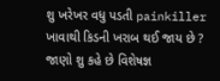શુ ખરેખર વધુ પડતી painkiller ખાવાથી કિડની ખરાબ થઈ જાય છે ? જાણો શુ કહે છે વિશેષજ્ઞ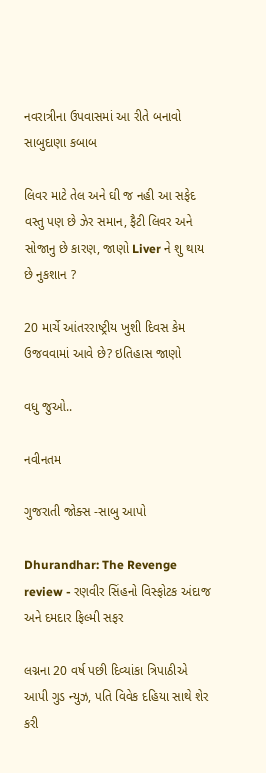નવરાત્રીના ઉપવાસમાં આ રીતે બનાવો સાબુદાણા કબાબ

લિવર માટે તેલ અને ઘી જ નહી આ સફેદ વસ્તુ પણ છે ઝેર સમાન, ફૈટી લિવર અને સોજાનુ છે કારણ, જાણો Liver ને શુ થાય છે નુકશાન ?

20 માર્ચે આંતરરાષ્ટ્રીય ખુશી દિવસ કેમ ઉજવવામાં આવે છે? ઇતિહાસ જાણો

વધુ જુઓ..

નવીનતમ

ગુજરાતી જોક્સ -સાબુ આપો

Dhurandhar: The Revenge review - રણવીર સિંહનો વિસ્ફોટક અંદાજ અને દમદાર ફિલ્મી સફર

લગ્નના 20 વર્ષ પછી દિવ્યાંકા ત્રિપાઠીએ આપી ગુડ ન્યુઝ, પતિ વિવેક દહિયા સાથે શેર કરી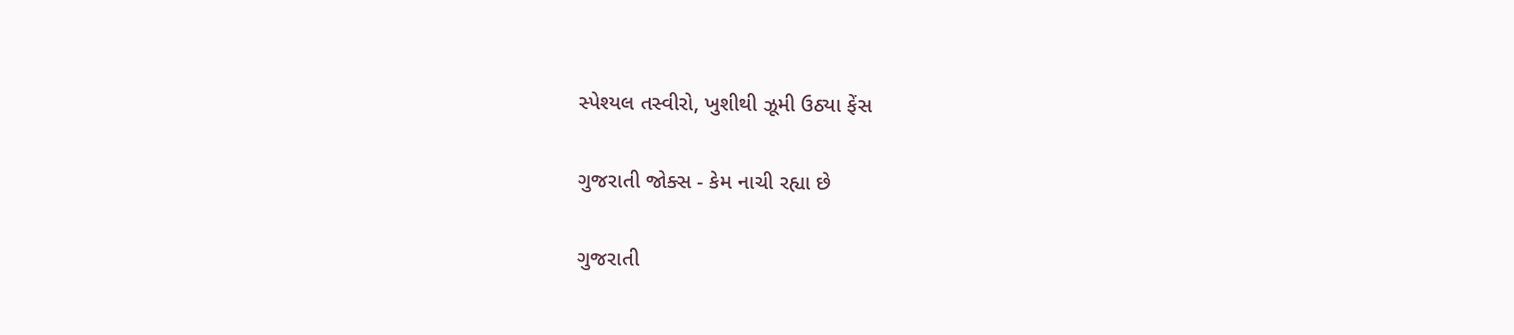સ્પેશ્યલ તસ્વીરો, ખુશીથી ઝૂમી ઉઠ્યા ફેંસ

ગુજરાતી જોક્સ - કેમ નાચી રહ્યા છે

ગુજરાતી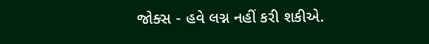જોક્સ - હવે લગ્ન નહીં કરી શકીએ.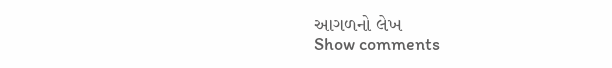આગળનો લેખ
Show comments